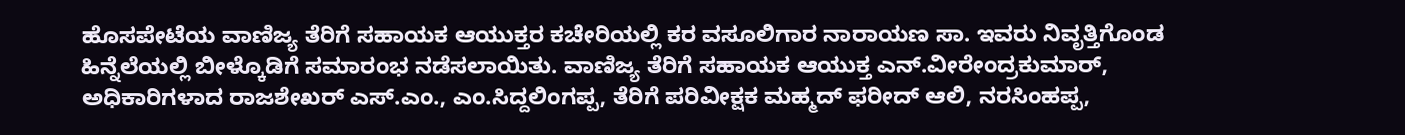ಹೊಸಪೇಟೆಯ ವಾಣಿಜ್ಯ ತೆರಿಗೆ ಸಹಾಯಕ ಆಯುಕ್ತರ ಕಚೇರಿಯಲ್ಲಿ ಕರ ವಸೂಲಿಗಾರ ನಾರಾಯಣ ಸಾ. ಇವರು ನಿವೃತ್ತಿಗೊಂಡ ಹಿನ್ನೆಲೆಯಲ್ಲಿ ಬೀಳ್ಕೊಡಿಗೆ ಸಮಾರಂಭ ನಡೆಸಲಾಯಿತು. ವಾಣಿಜ್ಯ ತೆರಿಗೆ ಸಹಾಯಕ ಆಯುಕ್ತ ಎನ್.ವೀರೇಂದ್ರಕುಮಾರ್, ಅಧಿಕಾರಿಗಳಾದ ರಾಜಶೇಖರ್ ಎಸ್.ಎಂ., ಎಂ.ಸಿದ್ದಲಿಂಗಪ್ಪ, ತೆರಿಗೆ ಪರಿವೀಕ್ಷಕ ಮಹ್ಮದ್ ಫರೀದ್ ಆಲಿ, ನರಸಿಂಹಪ್ಪ,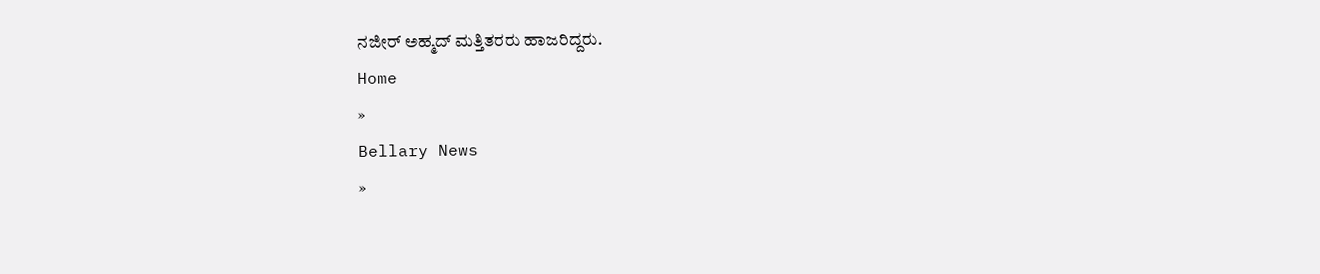ನಜೀರ್ ಅಹ್ಮದ್ ಮತ್ತಿತರರು ಹಾಜರಿದ್ದರು.
Home
»
Bellary News
»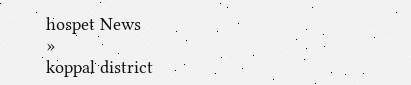hospet News
»
koppal district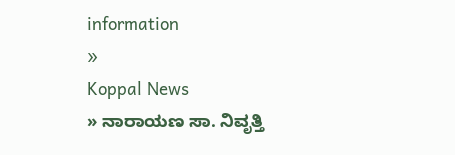information
»
Koppal News
» ನಾರಾಯಣ ಸಾ. ನಿವೃತ್ತಿ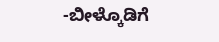-ಬೀಳ್ಕೊಡಿಗೆ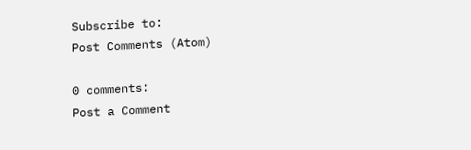Subscribe to:
Post Comments (Atom)

0 comments:
Post a Comment